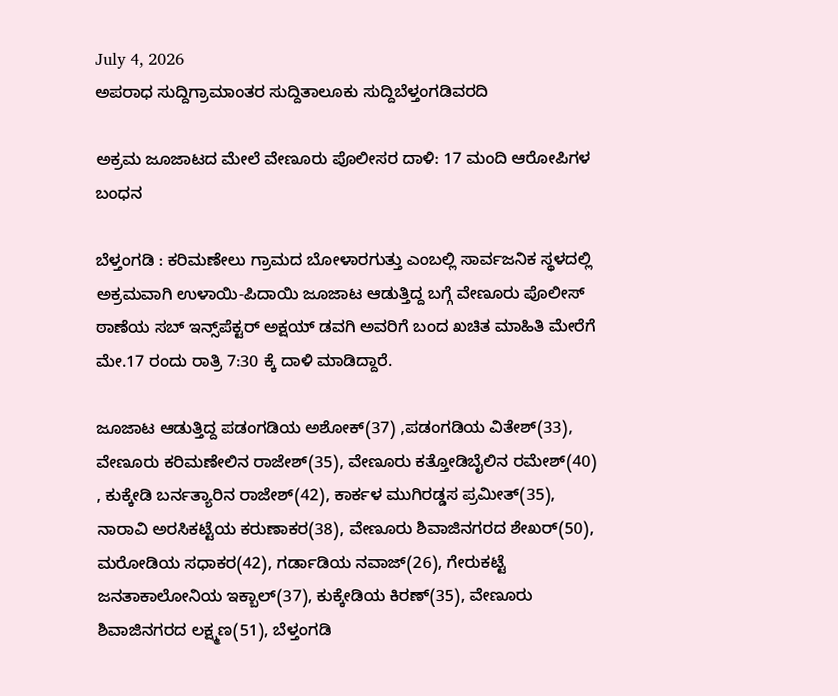July 4, 2026
ಅಪರಾಧ ಸುದ್ದಿಗ್ರಾಮಾಂತರ ಸುದ್ದಿತಾಲೂಕು ಸುದ್ದಿಬೆಳ್ತಂಗಡಿವರದಿ

ಅಕ್ರಮ ಜೂಜಾಟದ ಮೇಲೆ ವೇಣೂರು ಪೊಲೀಸರ ದಾಳಿ: 17 ಮಂದಿ ಆರೋಪಿಗಳ ಬಂಧನ

ಬೆಳ್ತಂಗಡಿ : ಕರಿಮಣೇಲು ಗ್ರಾಮದ ಬೋಳಾರಗುತ್ತು ಎಂಬಲ್ಲಿ ಸಾರ್ವಜನಿಕ ಸ್ಥಳದಲ್ಲಿ ಅಕ್ರಮವಾಗಿ ಉಳಾಯಿ-ಪಿದಾಯಿ ಜೂಜಾಟ ಆಡುತ್ತಿದ್ದ ಬಗ್ಗೆ ವೇಣೂರು ಪೊಲೀಸ್ ಠಾಣೆಯ ಸಬ್ ಇನ್ಸ್‌ಪೆಕ್ಟರ್ ಅಕ್ಷಯ್ ಡವಗಿ ಅವರಿಗೆ ಬಂದ ಖಚಿತ ಮಾಹಿತಿ ಮೇರೆಗೆ ಮೇ.17 ರಂದು ರಾತ್ರಿ 7:30 ಕ್ಕೆ ದಾಳಿ ಮಾಡಿದ್ದಾರೆ.

ಜೂಜಾಟ ಆಡುತ್ತಿದ್ದ ಪಡಂಗಡಿಯ ಅಶೋಕ್(37) ,ಪಡಂಗಡಿಯ ವಿತೇಶ್(33), ವೇಣೂರು ಕರಿಮಣೇಲಿನ ರಾಜೇಶ್(35), ವೇಣೂರು ಕತ್ತೋಡಿಬೈಲಿನ ರಮೇಶ್(40) , ಕುಕ್ಕೇಡಿ ಬರ್ನತ್ಯಾರಿನ ರಾಜೇಶ್(42), ಕಾರ್ಕಳ ಮುಗಿರಡ್ಡಸ ಪ್ರಮೀತ್(35), ನಾರಾವಿ ಅರಸಿಕಟ್ಟೆಯ ಕರುಣಾಕರ(38), ವೇಣೂರು ಶಿವಾಜಿನಗರದ ಶೇಖರ್(50), ಮರೋಡಿಯ ಸಧಾಕರ(42), ಗರ್ಡಾಡಿಯ ನವಾಜ್(26), ಗೇರುಕಟ್ಟೆ ಜನತಾಕಾಲೋನಿಯ ಇಕ್ಬಾಲ್(37), ಕುಕ್ಕೇಡಿಯ ಕಿರಣ್(35), ವೇಣೂರು ಶಿವಾಜಿನಗರದ ಲಕ್ಷ್ಮಣ(51), ಬೆಳ್ತಂಗಡಿ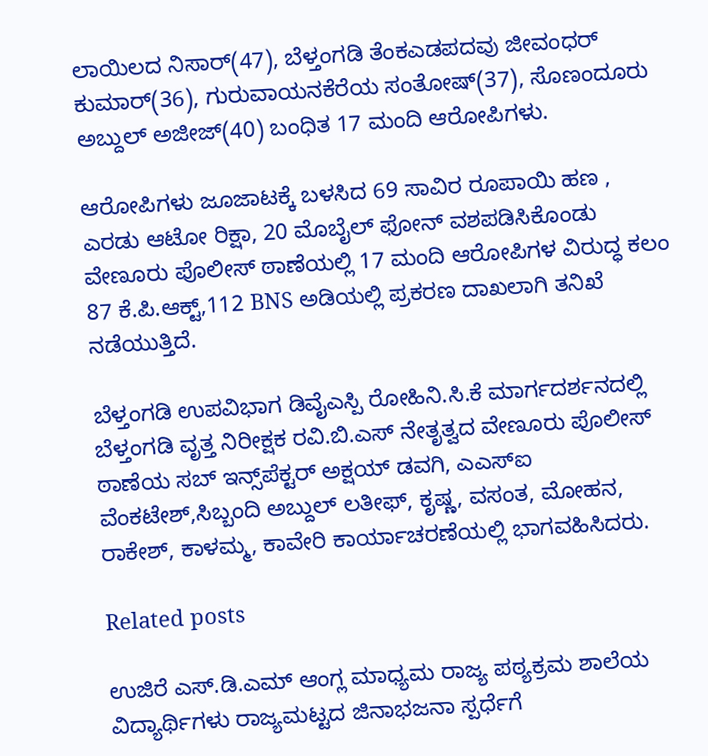ಲಾಯಿಲದ ನಿಸಾರ್(47), ಬೆಳ್ತಂಗಡಿ ತೆಂಕಎಡಪದವು ಜೀವಂಧರ್ ಕುಮಾರ್(36), ಗುರುವಾಯನಕೆರೆಯ ಸಂತೋಷ್(37), ಸೊಣಂದೂರು ಅಬ್ದುಲ್ ಅಜೀಜ್(40) ಬಂಧಿತ 17 ಮಂದಿ ಆರೋಪಿಗಳು.

ಆರೋಪಿಗಳು ಜೂಜಾಟಕ್ಕೆ ಬಳಸಿದ 69 ಸಾವಿರ ರೂಪಾಯಿ ಹಣ , ಎರಡು ಆಟೋ ರಿಕ್ಷಾ, 20 ಮೊಬೈಲ್ ಫೋನ್ ವಶಪಡಿಸಿಕೊಂಡು ವೇಣೂರು ಪೊಲೀಸ್ ಠಾಣೆಯಲ್ಲಿ 17 ಮಂದಿ ಆರೋಪಿಗಳ ವಿರುದ್ಧ ಕಲಂ 87 ಕೆ.ಪಿ.ಆಕ್ಟ್,112 BNS ಅಡಿಯಲ್ಲಿ ಪ್ರಕರಣ ದಾಖಲಾಗಿ ತನಿಖೆ ನಡೆಯುತ್ತಿದೆ.

ಬೆಳ್ತಂಗಡಿ ಉಪವಿಭಾಗ ಡಿವೈಎಸ್ಪಿ ರೋಹಿನಿ.ಸಿ.ಕೆ ಮಾರ್ಗದರ್ಶನದಲ್ಲಿ ಬೆಳ್ತಂಗಡಿ ವೃತ್ತ ನಿರೀಕ್ಷಕ ರವಿ.ಬಿ.ಎಸ್ ನೇತೃತ್ವದ ವೇಣೂರು ಪೊಲೀಸ್ ಠಾಣೆಯ ಸಬ್ ಇನ್ಸ್‌ಪೆಕ್ಟರ್ ಅಕ್ಷಯ್ ಡವಗಿ, ಎಎಸ್ಐ ವೆಂಕಟೇಶ್,ಸಿಬ್ಬಂದಿ ಅಬ್ದುಲ್ ಲತೀಫ್, ಕೃಷ್ಣ, ವಸಂತ, ಮೋಹನ, ರಾಕೇಶ್, ಕಾಳಮ್ಮ, ಕಾವೇರಿ ಕಾರ್ಯಾಚರಣೆಯಲ್ಲಿ ಭಾಗವಹಿಸಿದರು.

Related posts

ಉಜಿರೆ ಎಸ್.ಡಿ.ಎಮ್ ಆಂಗ್ಲ ಮಾಧ್ಯಮ ರಾಜ್ಯ ಪಠ್ಯಕ್ರಮ ಶಾಲೆಯ ವಿದ್ಯಾರ್ಥಿಗಳು ರಾಜ್ಯಮಟ್ಟದ ಜಿನಾಭಜನಾ ಸ್ಪರ್ಧೆಗೆ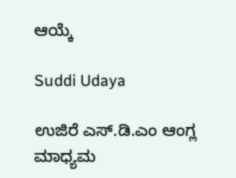ಆಯ್ಕೆ

Suddi Udaya

ಉಜಿರೆ ಎಸ್‌.ಡಿ.ಎಂ ಆಂಗ್ಲ ಮಾಧ್ಯಮ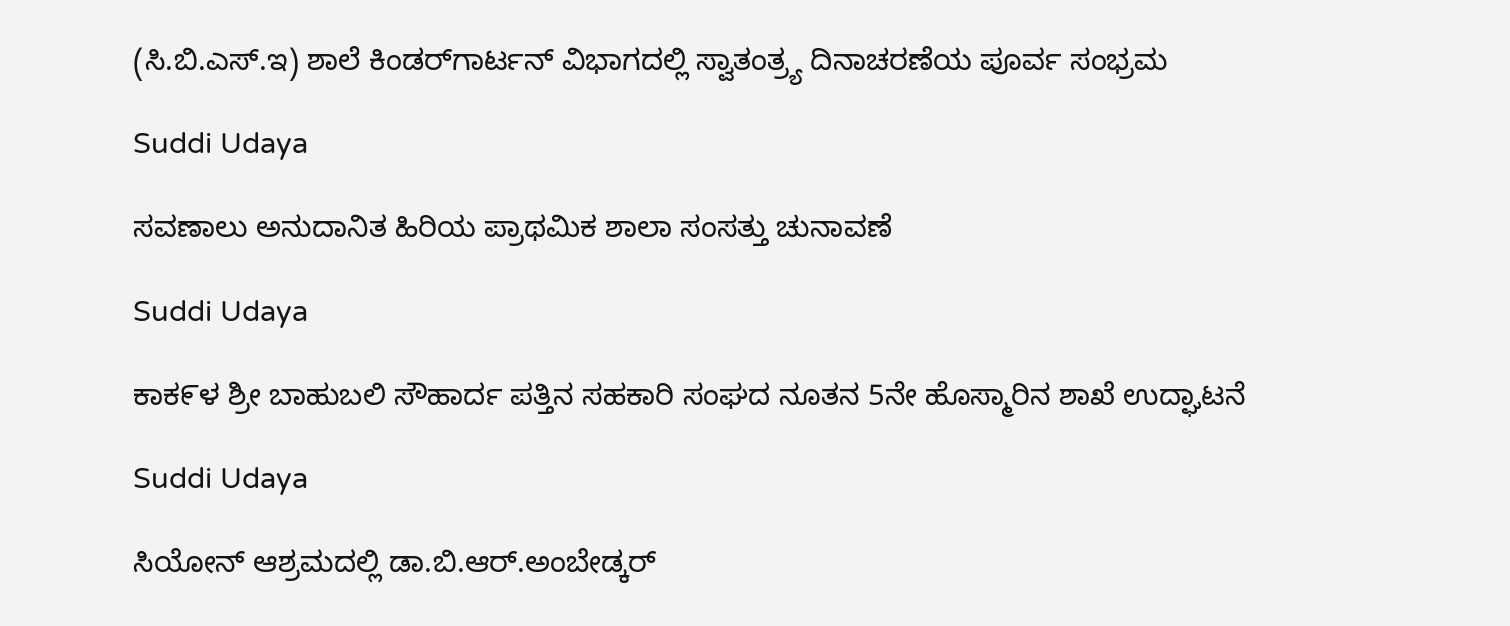(ಸಿ.ಬಿ.ಎಸ್.ಇ) ಶಾಲೆ ಕಿಂಡರ್‌ಗಾರ್ಟನ್ ವಿಭಾಗದಲ್ಲಿ ಸ್ವಾತಂತ್ರ್ಯ ದಿನಾಚರಣೆಯ ಪೂರ್ವ ಸಂಭ್ರಮ

Suddi Udaya

ಸವಣಾಲು ಅನುದಾನಿತ ಹಿರಿಯ ಪ್ರಾಥಮಿಕ ಶಾಲಾ ಸಂಸತ್ತು ಚುನಾವಣೆ

Suddi Udaya

ಕಾಕ೯ಳ ಶ್ರೀ ಬಾಹುಬಲಿ ಸೌಹಾರ್ದ ಪತ್ತಿನ ಸಹಕಾರಿ ಸಂಘದ ನೂತನ 5ನೇ ಹೊಸ್ಮಾರಿನ ಶಾಖೆ ಉದ್ಘಾಟನೆ

Suddi Udaya

ಸಿಯೋನ್ ಆಶ್ರಮದಲ್ಲಿ ಡಾ.ಬಿ.ಆರ್.ಅಂಬೇಡ್ಕರ್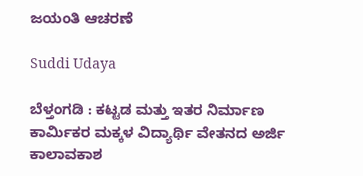ಜಯಂತಿ ಆಚರಣೆ

Suddi Udaya

ಬೆಳ್ತಂಗಡಿ : ಕಟ್ಟಡ ಮತ್ತು ಇತರ ನಿರ್ಮಾಣ ಕಾರ್ಮಿಕರ ಮಕ್ಕಳ ವಿದ್ಯಾರ್ಥಿ ವೇತನದ ಅರ್ಜಿ ಕಾಲಾವಕಾಶ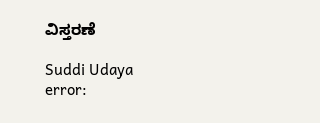ವಿಸ್ತರಣೆ

Suddi Udaya
error: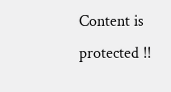Content is protected !!